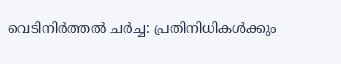വെടിനിർത്തൽ ചർച്ച: പ്രതിനിധികൾക്കും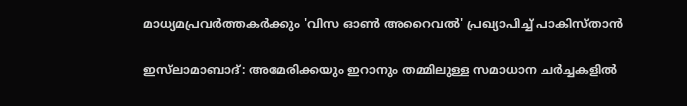മാധ്യമപ്രവർത്തകർക്കും 'വിസ ഓൺ അറൈവൽ' പ്രഖ്യാപിച്ച് പാകിസ്താൻ

ഇസ്‌ലാമാബാദ്: അമേരിക്കയും ഇറാനും തമ്മിലുള്ള സമാധാന ചർച്ചകളിൽ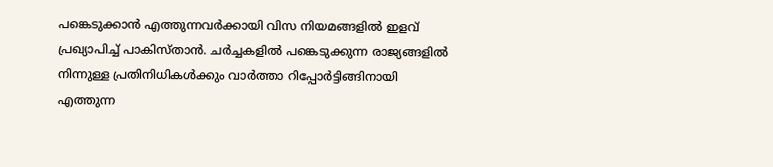പങ്കെടുക്കാൻ എത്തുന്നവർക്കായി വിസ നിയമങ്ങളിൽ ഇളവ് പ്രഖ്യാപിച്ച് പാകിസ്താൻ. ചർച്ചകളിൽ പങ്കെടുക്കുന്ന രാജ്യങ്ങളിൽ നിന്നുള്ള പ്രതിനിധികൾക്കും വാർത്താ റിപ്പോർട്ടിങ്ങിനായി എത്തുന്ന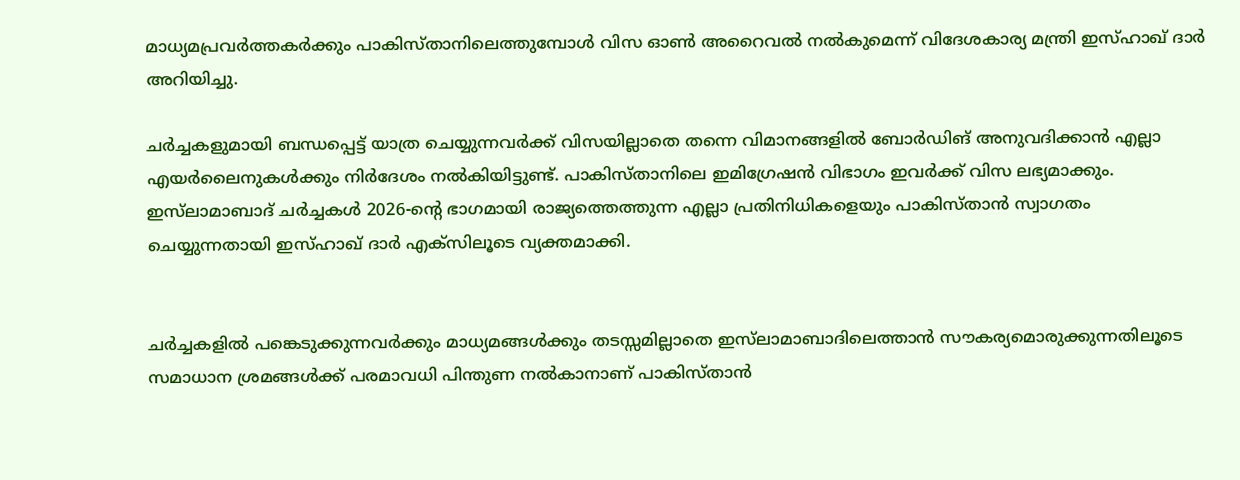മാധ്യമപ്രവർത്തകർക്കും പാകിസ്താനിലെത്തുമ്പോൾ വിസ ഓൺ അറൈവൽ നൽകുമെന്ന് വിദേശകാര്യ മന്ത്രി ഇസ്ഹാഖ് ദാർ അറിയിച്ചു.

ചർച്ചകളുമായി ബന്ധപ്പെട്ട് യാത്ര ചെയ്യുന്നവർക്ക് വിസയില്ലാതെ തന്നെ വിമാനങ്ങളിൽ ബോർഡിങ് അനുവദിക്കാൻ എല്ലാ എയർലൈനുകൾക്കും നിർദേശം നൽകിയിട്ടുണ്ട്. പാകിസ്താനിലെ ഇമിഗ്രേഷൻ വിഭാഗം ഇവർക്ക് വിസ ലഭ്യമാക്കും. ഇസ്‌ലാമാബാദ് ചർച്ചകൾ 2026-ന്റെ ഭാഗമായി രാജ്യത്തെത്തുന്ന എല്ലാ പ്രതിനിധികളെയും പാകിസ്താൻ സ്വാഗതം ചെയ്യുന്നതായി ഇസ്ഹാഖ് ദാർ എക്സിലൂടെ വ്യക്തമാക്കി.


ചർച്ചകളിൽ പങ്കെടുക്കുന്നവർക്കും മാധ്യമങ്ങൾക്കും തടസ്സമില്ലാതെ ഇസ്‌ലാമാബാദിലെത്താൻ സൗകര്യമൊരുക്കുന്നതിലൂടെ സമാധാന ശ്രമങ്ങൾക്ക് പരമാവധി പിന്തുണ നൽകാനാണ് പാകിസ്താൻ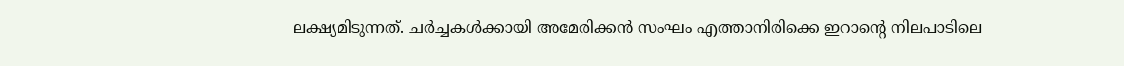ലക്ഷ്യമിടുന്നത്. ചർച്ചകൾക്കായി അമേരിക്കൻ സംഘം എത്താനിരിക്കെ ഇറാന്റെ നിലപാടിലെ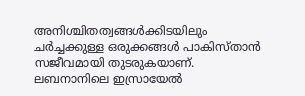അനിശ്ചിതത്വങ്ങൾക്കിടയിലും ചർച്ചക്കുള്ള ഒരുക്കങ്ങൾ പാകിസ്താൻ സജീവമായി തുടരുകയാണ്. ലബനാനിലെ ഇസ്രായേൽ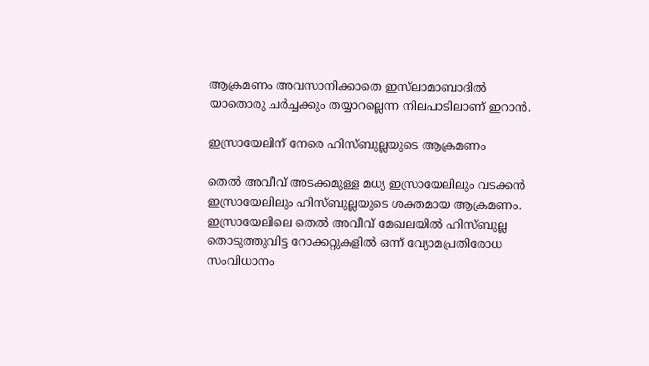ആക്രമണം അവസാനിക്കാതെ ഇസ്‌ലാമാബാദിൽ യാതൊരു ചർച്ചക്കും തയ്യാറല്ലെന്ന നിലപാടിലാണ് ഇറാൻ.

ഇസ്രായേലിന് നേരെ ഹിസ്ബുല്ലയുടെ ആക്രമണം

തെൽ അവീവ് അടക്കമുള്ള മധ്യ ഇസ്രായേലിലും വടക്കൻ ഇസ്രായേലിലും ഹിസ്ബുല്ലയുടെ ശക്തമായ ആക്രമണം. ഇസ്രായേലിലെ തെൽ അവീവ് മേഖലയിൽ ഹിസ്ബുല്ല തൊടുത്തുവിട്ട റോക്കറ്റുകളിൽ ഒന്ന് വ്യോമപ്രതിരോധ സംവിധാനം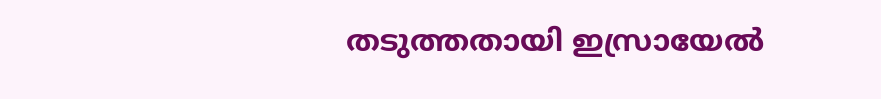തടുത്തതായി ഇസ്രായേൽ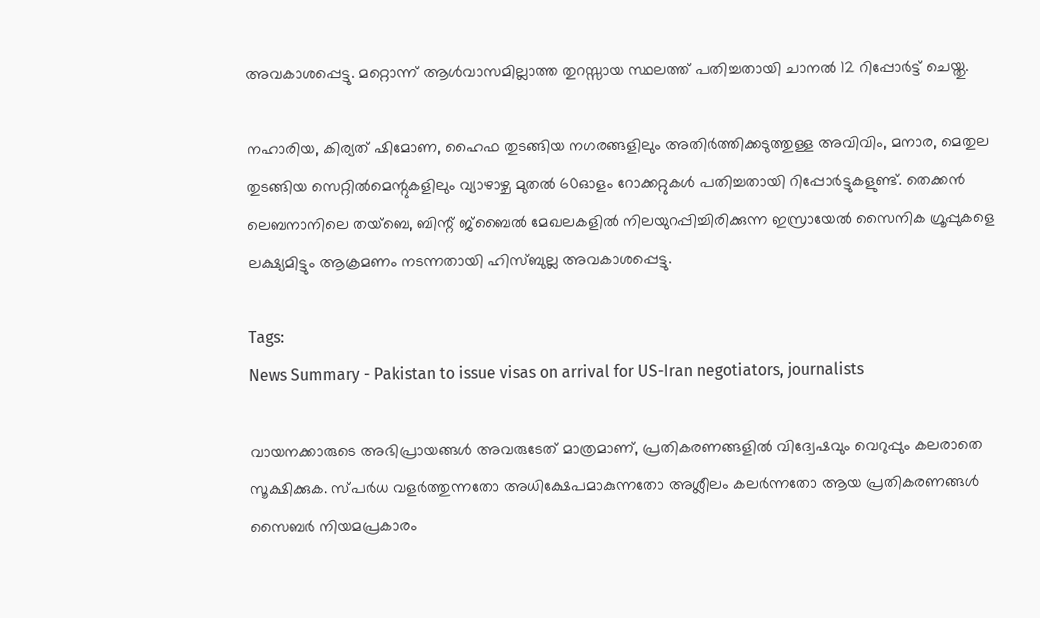അവകാശപ്പെട്ടു. മറ്റൊന്ന് ആൾവാസമില്ലാത്ത തുറസ്സായ സ്ഥലത്ത് പതിച്ചതായി ചാനൽ 12 റിപ്പോർട്ട് ചെയ്തു.

നഹാരിയ, കിര്യത് ഷിമോണ, ഹൈഫ തുടങ്ങിയ നഗരങ്ങളിലും അതിർത്തിക്കടുത്തുള്ള അവിവിം, മനാര, മെതുല തുടങ്ങിയ സെറ്റിൽമെന്റുകളിലും വ്യാഴാഴ്ച മുതൽ 60ഓളം റോക്കറ്റുകൾ പതിച്ചതായി റിപ്പോർട്ടുകളുണ്ട്. തെക്കൻ ലെബനാനിലെ തയ്ബെ, ബിന്റ് ജ്ബൈൽ മേഖലകളിൽ നിലയുറപ്പിച്ചിരിക്കുന്ന ഇസ്രായേൽ സൈനിക ഗ്രൂപ്പുകളെ ലക്ഷ്യമിട്ടും ആക്രമണം നടന്നതായി ഹിസ്ബുല്ല അവകാശപ്പെട്ടു.

Tags:
News Summary - Pakistan to issue visas on arrival for US-Iran negotiators, journalists

വായനക്കാരുടെ അഭിപ്രായങ്ങള്‍ അവരുടേത് മാത്രമാണ്, പ്രതികരണങ്ങളിൽ വിദ്വേഷവും വെറുപ്പും കലരാതെ സൂക്ഷിക്കുക. സ്പർധ വളർത്തുന്നതോ അധിക്ഷേപമാകുന്നതോ അശ്ലീലം കലർന്നതോ ആയ പ്രതികരണങ്ങൾ സൈബർ നിയമപ്രകാരം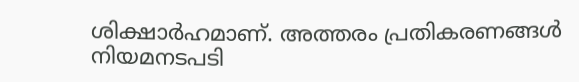ശിക്ഷാർഹമാണ്. അത്തരം പ്രതികരണങ്ങൾ നിയമനടപടി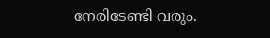നേരിടേണ്ടി വരും.